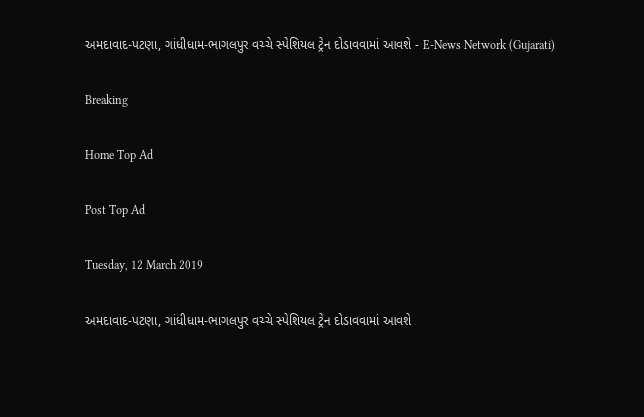અમદાવાદ-પટણા, ગાંધીધામ-ભાગલપુર વચ્ચે સ્પેશિયલ ટ્રેન દોડાવવામાં આવશે - E-News Network (Gujarati)

Breaking

Home Top Ad

Post Top Ad

Tuesday, 12 March 2019

અમદાવાદ-પટણા, ગાંધીધામ-ભાગલપુર વચ્ચે સ્પેશિયલ ટ્રેન દોડાવવામાં આવશે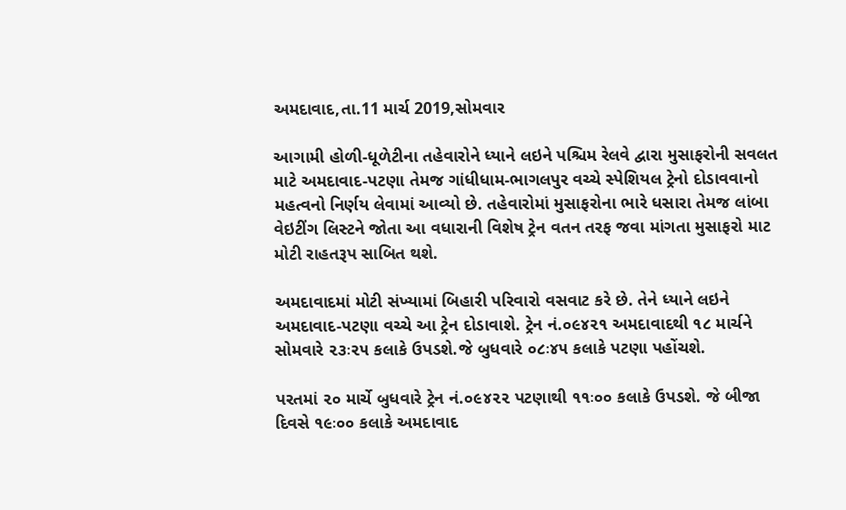અમદાવાદ,તા.11 માર્ચ 2019,સોમવાર

આગામી હોળી-ધૂળેટીના તહેવારોને ધ્યાને લઇને પશ્ચિમ રેલવે દ્વારા મુસાફરોની સવલત માટે અમદાવાદ-પટણા તેમજ ગાંધીધામ-ભાગલપુર વચ્ચે સ્પેશિયલ ટ્રેનો દોડાવવાનો મહત્વનો નિર્ણય લેવામાં આવ્યો છે. તહેવારોમાં મુસાફરોના ભારે ધસારા તેમજ લાંબા વેઇટીંગ લિસ્ટને જોતા આ વધારાની વિશેષ ટ્રેન વતન તરફ જવા માંગતા મુસાફરો માટ મોટી રાહતરૂપ સાબિત થશે.

અમદાવાદમાં મોટી સંખ્યામાં બિહારી પરિવારો વસવાટ કરે છે. તેને ધ્યાને લઇને અમદાવાદ-પટણા વચ્ચે આ ટ્રેન દોડાવાશે. ટ્રેન નં.૦૯૪૨૧ અમદાવાદથી ૧૮ માર્ચને સોમવારે ૨૩ઃ૨૫ કલાકે ઉપડશે.જે બુધવારે ૦૮ઃ૪૫ કલાકે પટણા પહોંચશે.

પરતમાં ૨૦ માર્ચે બુધવારે ટ્રેન નં.૦૯૪૨૨ પટણાથી ૧૧ઃ૦૦ કલાકે ઉપડશે. જે બીજા દિવસે ૧૯ઃ૦૦ કલાકે અમદાવાદ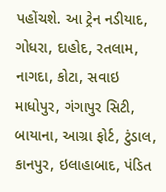પહોંચશે. આ ટ્રેન નડીયાદ, ગોધરા, દાહોદ, રતલામ, નાગદા, કોટા, સવાઇ માધોપુર, ગંગાપુર સિટી, બાયાના, આગ્રા ફોર્ટ, ટુંડાલ, કાનપુર, ઇલાહાબાદ, પંડિત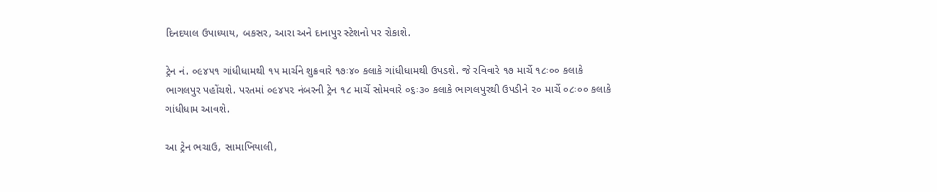દિનદયાલ ઉપાધ્યાય, બકસર, આરા અને દાનાપુર સ્ટેશનો પર રોકાશે.

ટ્રેન નં. ૦૯૪૫૧ ગાંધીધામથી ૧૫ માર્ચને શુક્રવારે ૧૭ઃ૪૦ કલાકે ગાંધીધામથી ઉપડશે. જે રવિવારે ૧૭ માર્ચે ૧૮ઃ૦૦ કલાકે ભાગલપુર પહોંચશે. પરતમાં ૦૯૪૫૨ નંબરની ટ્રેન ૧૮ માર્ચે સોમવારે ૦૬ઃ૩૦ કલાકે ભાગલપુરથી ઉપડીને ૨૦ માર્ચે ૦૮ઃ૦૦ કલાકે ગાંધીધામ આવશે.

આ ટ્રેન ભચાઉ, સામાખિયાલી,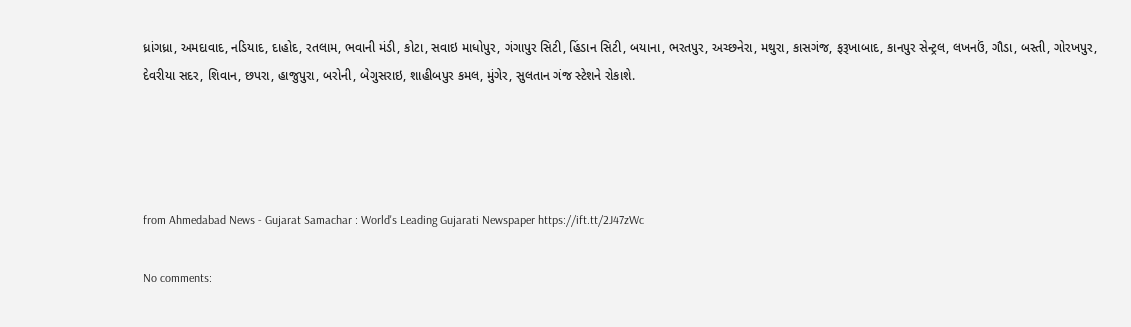ધ્રાંગધ્રા, અમદાવાદ, નડિયાદ, દાહોદ, રતલામ, ભવાની મંડી, કોટા, સવાઇ માધોપુર, ગંગાપુર સિટી, હિંડાન સિટી, બયાના, ભરતપુર, અચ્છનેરા, મથુરા, કાસગંજ, ફરૂખાબાદ, કાનપુર સેન્ટ્રલ, લખનઉં, ગૌડા, બસ્તી, ગોરખપુર, દેવરીયા સદર, શિવાન, છપરા, હાજુપુરા, બરોની, બેગુસરાઇ, શાહીબપુર કમલ, મુંગેર, સુલતાન ગંજ સ્ટેશને રોકાશે.




from Ahmedabad News - Gujarat Samachar : World's Leading Gujarati Newspaper https://ift.tt/2J47zWc

No comments: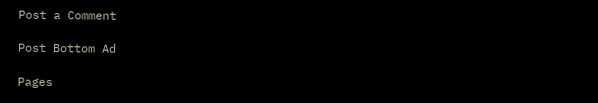Post a Comment

Post Bottom Ad

Pages